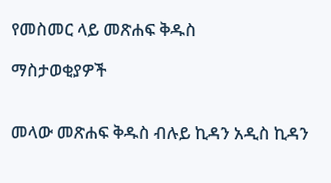የመስመር ላይ መጽሐፍ ቅዱስ

ማስታወቂያዎች


መላው መጽሐፍ ቅዱስ ብሉይ ኪዳን አዲስ ኪዳን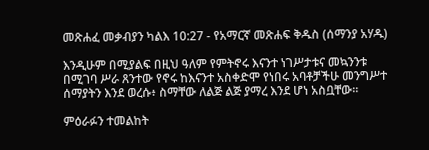መጽሐፈ መቃብያን ካልእ 10:27 - የአማርኛ መጽሐፍ ቅዱስ (ሰማንያ አሃዱ)

እንዲሁም በሚያልፍ በዚህ ዓለም የምትኖሩ እናንተ ነገሥታቱና መኳንንቱ በሚገባ ሥራ ጸንተው የኖሩ ከእናንተ አስቀድሞ የነበሩ አባቶቻችሁ መንግሥተ ሰማያትን እንደ ወረሱ፥ ስማቸው ለልጅ ልጅ ያማረ እንደ ሆነ አስቧቸው።

ምዕራፉን ተመልከት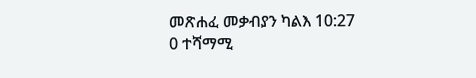መጽሐፈ መቃብያን ካልእ 10:27
0 ተሻማሚ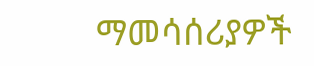ማመሳሰሪያዎች